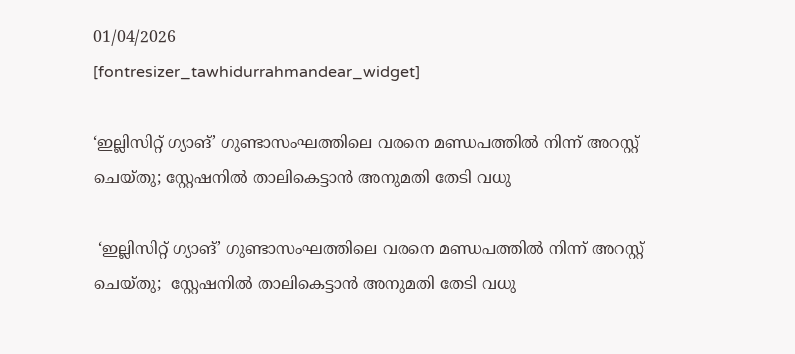01/04/2026
[fontresizer_tawhidurrahmandear_widget]

‘ഇല്ലിസിറ്റ് ഗ്യാങ്’ ഗുണ്ടാസംഘത്തിലെ വരനെ മണ്ഡപത്തിൽ നിന്ന് അറസ്റ്റ് ചെയ്തു; സ്റ്റേഷനിൽ താലികെട്ടാൻ അനുമതി തേടി വധു

 ‘ഇല്ലിസിറ്റ് ഗ്യാങ്’ ഗുണ്ടാസംഘത്തിലെ വരനെ മണ്ഡപത്തിൽ നിന്ന് അറസ്റ്റ് ചെയ്തു;  സ്റ്റേഷനിൽ താലികെട്ടാൻ അനുമതി തേടി വധു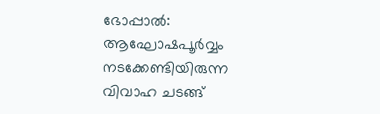ഭോപ്പാൽ: ആഘോഷപൂർവ്വം നടക്കേണ്ടിയിരുന്ന വിവാഹ ചടങ്ങ്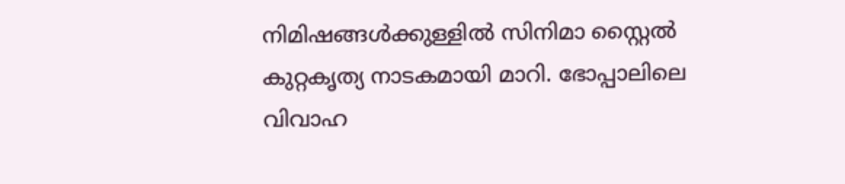നിമിഷങ്ങൾക്കുള്ളിൽ സിനിമാ സ്റ്റൈൽ കുറ്റകൃത്യ നാടകമായി മാറി. ഭോപ്പാലിലെ വിവാഹ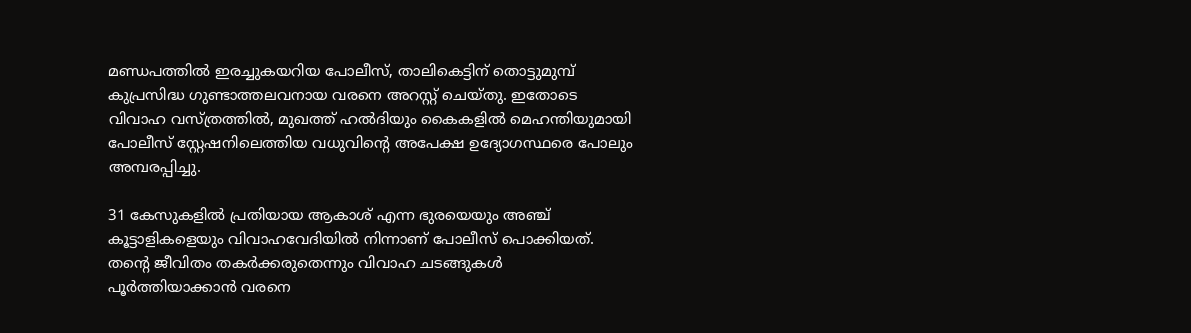മണ്ഡപത്തിൽ ഇരച്ചുകയറിയ പോലീസ്, താലികെട്ടിന് തൊട്ടുമുമ്പ് കുപ്രസിദ്ധ ഗുണ്ടാത്തലവനായ വരനെ അറസ്റ്റ് ചെയ്തു. ഇതോടെ വിവാഹ വസ്ത്രത്തിൽ, മുഖത്ത് ഹൽദിയും കൈകളിൽ മെഹന്തിയുമായി പോലീസ് സ്റ്റേഷനിലെത്തിയ വധുവിന്റെ അപേക്ഷ ഉദ്യോഗസ്ഥരെ പോലും അമ്പരപ്പിച്ചു.

31 കേസുകളിൽ പ്രതിയായ ആകാശ് എന്ന ഭുരയെയും അഞ്ച് കൂട്ടാളികളെയും വിവാഹവേദിയിൽ നിന്നാണ് പോലീസ് പൊക്കിയത്. തന്റെ ജീവിതം തകർക്കരുതെന്നും വിവാഹ ചടങ്ങുകൾ പൂർത്തിയാക്കാൻ വരനെ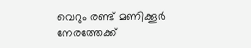വെറും രണ്ട് മണിക്കൂർ നേരത്തേക്ക്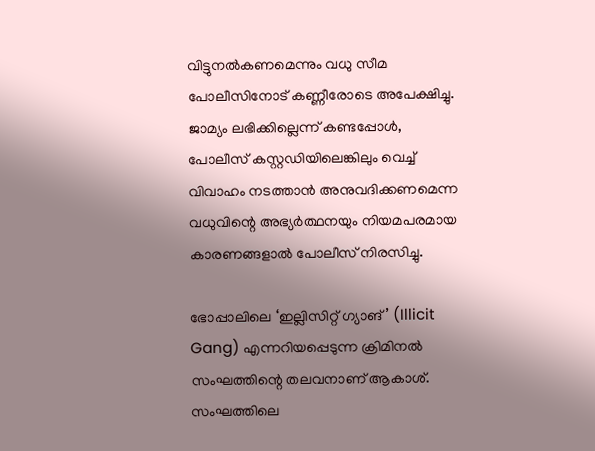വിട്ടുനൽകണമെന്നും വധു സീമ പോലീസിനോട് കണ്ണീരോടെ അപേക്ഷിച്ചു. ജാമ്യം ലഭിക്കില്ലെന്ന് കണ്ടപ്പോൾ, പോലീസ് കസ്റ്റഡിയിലെങ്കിലും വെച്ച് വിവാഹം നടത്താൻ അനുവദിക്കണമെന്ന വധുവിന്റെ അഭ്യർത്ഥനയും നിയമപരമായ കാരണങ്ങളാൽ പോലീസ് നിരസിച്ചു.

ഭോപ്പാലിലെ ‘ഇല്ലിസിറ്റ് ഗ്യാങ്’ (Illicit Gang) എന്നറിയപ്പെടുന്ന ക്രിമിനൽ സംഘത്തിന്റെ തലവനാണ് ആകാശ്. സംഘത്തിലെ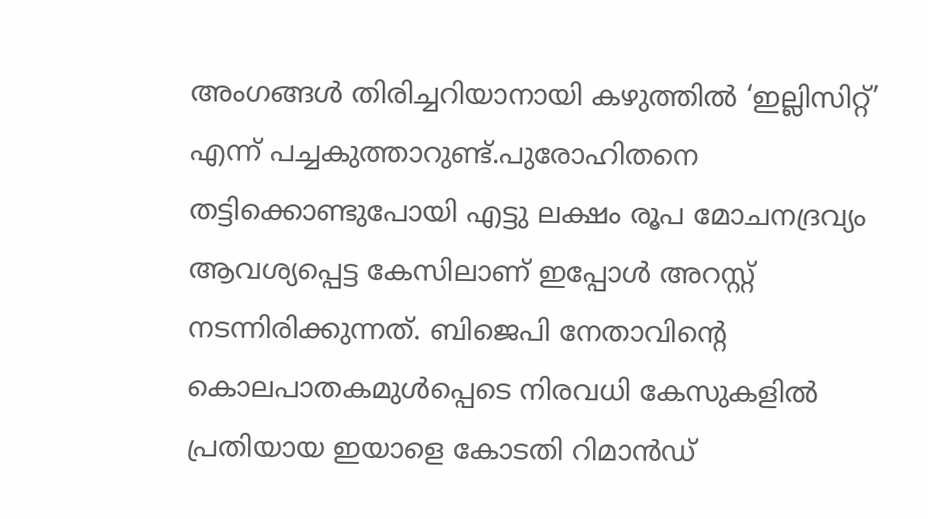അംഗങ്ങൾ തിരിച്ചറിയാനായി കഴുത്തിൽ ‘ഇല്ലിസിറ്റ്’ എന്ന് പച്ചകുത്താറുണ്ട്.പുരോഹിതനെ തട്ടിക്കൊണ്ടുപോയി എട്ടു ലക്ഷം രൂപ മോചനദ്രവ്യം ആവശ്യപ്പെട്ട കേസിലാണ് ഇപ്പോൾ അറസ്റ്റ് നടന്നിരിക്കുന്നത്. ബിജെപി നേതാവിന്റെ കൊലപാതകമുൾപ്പെടെ നിരവധി കേസുകളിൽ പ്രതിയായ ഇയാളെ കോടതി റിമാൻഡ്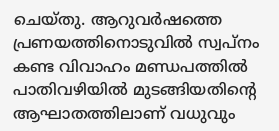ചെയ്തു. ആറുവർഷത്തെ പ്രണയത്തിനൊടുവിൽ സ്വപ്നം കണ്ട വിവാഹം മണ്ഡപത്തിൽ പാതിവഴിയിൽ മുടങ്ങിയതിന്റെ ആഘാതത്തിലാണ് വധുവും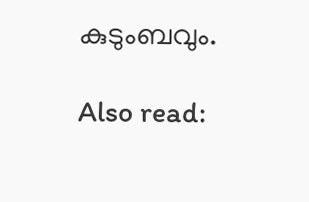കുടുംബവും.

Also read: